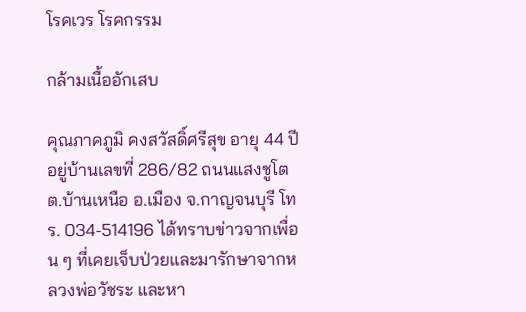โรคเวร โรคกรรม

กล้ามเนื้ออักเสบ

คุณภาคภูมิ คงสวัสดิ์ศรีสุข อายุ 44 ปี อยู่บ้านเลขที่ 286/82 ถนนแสงชูโต ต.บ้านเหนือ อ.เมือง จ.กาญจนบุรี โทร. 034-514196 ได้ทราบข่าวจากเพื่อน ๆ ที่เคยเจ็บป่วยและมารักษาจากหลวงพ่อวัชระ และหา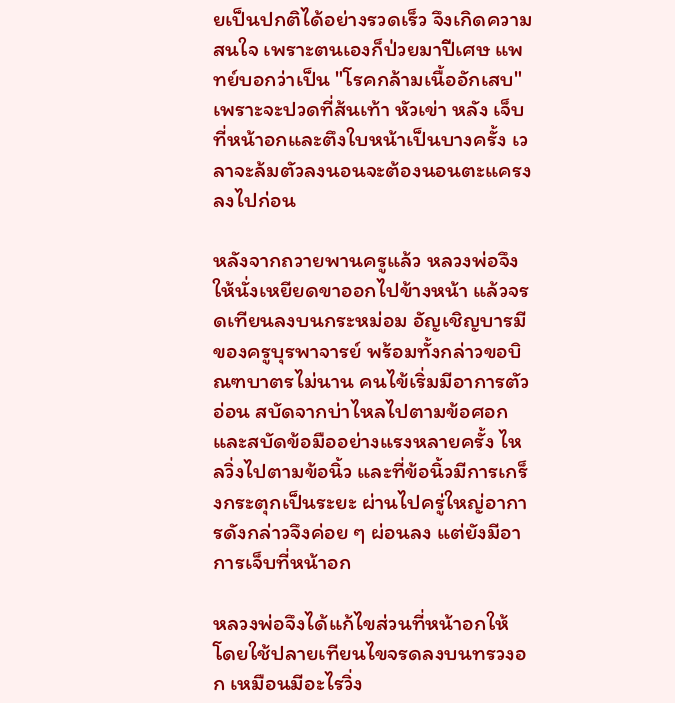ยเป็นปกติได้อย่างรวดเร็ว จึงเกิดความสนใจ เพราะตนเองก็ป่วยมาปีเศษ แพทย์บอกว่าเป็น "โรคกล้ามเนื้ออักเสบ"  เพราะจะปวดที่ส้นเท้า หัวเข่า หลัง เจ็บที่หน้าอกและตึงใบหน้าเป็นบางครั้ง เวลาจะล้มตัวลงนอนจะต้องนอนตะแครงลงไปก่อน

หลังจากถวายพานครูแล้ว หลวงพ่อจึงให้นั่งเหยียดขาออกไปข้างหน้า แล้วจรดเทียนลงบนกระหม่อม อัญเชิญบารมีของครูบุรพาจารย์ พร้อมทั้งกล่าวขอบิณฑบาตรไม่นาน คนไข้เริ่มมีอาการตัวอ่อน สบัดจากบ่าไหลไปตามข้อศอกและสบัดข้อมืออย่างแรงหลายครั้ง ไหลวิ่งไปตามข้อนิ้ว และที่ข้อนิ้วมีการเกร็งกระตุกเป็นระยะ ผ่านไปครู่ใหญ่อาการดังกล่าวจึงค่อย ๆ ผ่อนลง แต่ยังมีอาการเจ็บที่หน้าอก

หลวงพ่อจึงได้แก้ไขส่วนที่หน้าอกให้ โดยใช้ปลายเทียนไขจรดลงบนทรวงอก เหมือนมีอะไรวิ่ง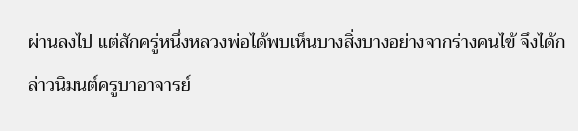ผ่านลงไป แต่สักครู่หนึ่งหลวงพ่อได้พบเห็นบางสิ่งบางอย่างจากร่างคนไข้ จึงได้กล่าวนิมนต์ครูบาอาจารย์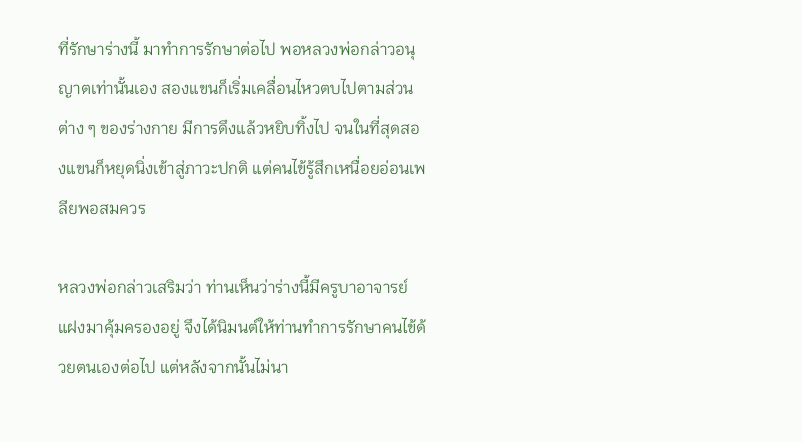ที่รักษาร่างนี้ มาทำการรักษาต่อไป พอหลวงพ่อกล่าวอนุญาตเท่านั้นเอง สองแขนก็เริ่มเคลื่อนไหวตบไปตามส่วนต่าง ๆ ของร่างกาย มีการดึงแล้วหยิบทิ้งไป จนในที่สุดสองแขนก็หยุดนิ่งเข้าสู่ภาวะปกติ แต่คนไข้รู้สึกเหนื่อยอ่อนเพลียพอสมควร

หลวงพ่อกล่าวเสริมว่า ท่านเห็นว่าร่างนี้มีครูบาอาจารย์แฝงมาคุ้มครองอยู่ จึงได้นิมนต์ให้ท่านทำการรักษาคนไข้ด้วยตนเองต่อไป แต่หลังจากนั้นไม่นา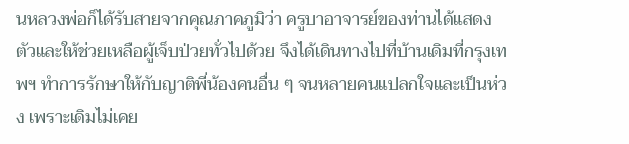นหลวงพ่อก็ได้รับสายจากคุณภาคภูมิว่า ครูบาอาจารย์ของท่านได้แสดงตัวและให้ช่วยเหลือผู้เจ็บป่วยทั่วไปด้วย จึงได้เดินทางไปที่บ้านเดิมที่กรุงเทพฯ ทำการรักษาให้กับญาติพี่น้องคนอื่น ๆ จนหลายคนแปลกใจและเป็นห่วง เพราะเดิมไม่เคย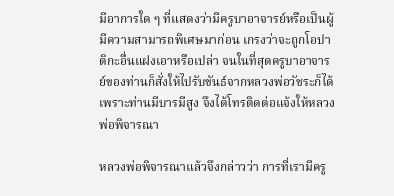มีอาการใด ๆ ที่แสดงว่ามีครูบาอาจารย์หรือเป็นผู้มีความสามารถพิเศษมาก่อน เกรงว่าจะถูกโอปาติกะอื่นแฝงเอาหรือเปล่า จนในที่สุดครูบาอาจารย์ของท่านก็สั่งให้ไปรับขันธ์จากหลวงพ่อวัชระก็ได้ เพราะท่านมีบารมีสูง จึงได้โทรติดต่อแจ้งให้หลวงพ่อพิจารณา

หลวงพ่อพิจารณาแล้วจึงกล่าวว่า การที่เรามีครู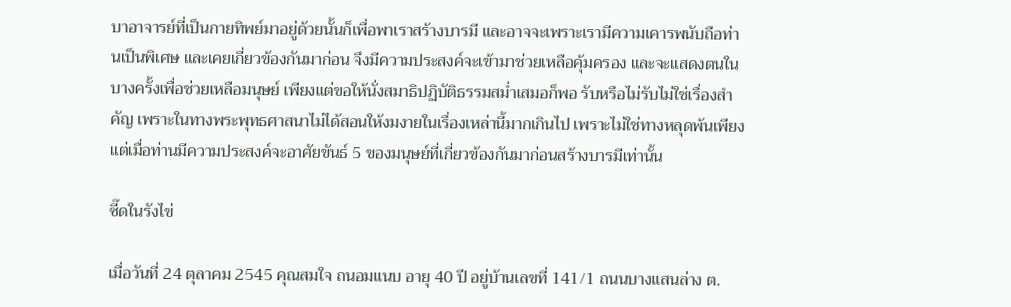บาอาจารย์ที่เป็นกายทิพย์มาอยู่ด้วยนั้นก็เพื่อพาเราสร้างบารมี และอาจจะเพราะเรามีความเคารพนับถือท่านเป็นพิเศษ และเคยเกี่ยวข้องกันมาก่อน จึงมีความประสงค์จะเข้ามาช่วยเหลือคุ้มครอง และจะแสดงตนในบางครั้งเพื่อช่วยเหลือมนุษย์ เพียงแต่ขอให้นั่งสมาธิปฏิบัติธรรมสม่ำเสมอก็พอ รับหรือไม่รับไม่ใช่เรื่องสำคัญ เพราะในทางพระพุทธศาสนาไม่ได้สอนให้งมงายในเรื่องเหล่านี้มากเกินไป เพราะไม่ใช่ทางหลุดพ้นเพียงแต่เมื่อท่านมีความประสงค์จะอาศัยขันธ์ 5 ของมนุษย์ที่เกี่ยวข้องกันมาก่อนสร้างบารมีเท่านั้น

ซี๊ดในรังไข่

เมื่อวันที่ 24 ตุลาคม 2545 คุณสมใจ ถนอมแนบ อายุ 40 ปี อยู่บ้านเลขที่ 141/1 ถนนบางแสนล่าง ต.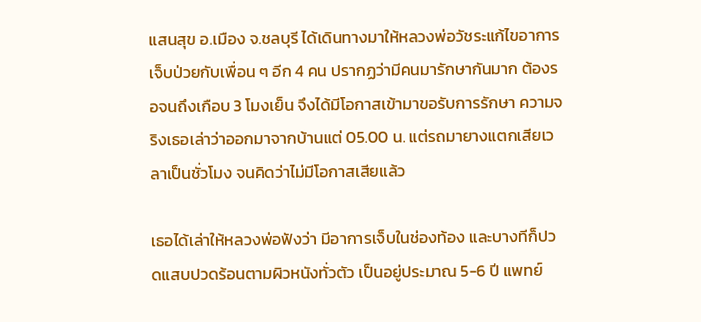แสนสุข อ.เมือง จ.ชลบุรี ได้เดินทางมาให้หลวงพ่อวัชระแก้ไขอาการเจ็บป่วยกับเพื่อน ๆ อีก 4 คน ปรากฏว่ามีคนมารักษากันมาก ต้องรอจนถึงเกือบ 3 โมงเย็น จึงได้มีโอกาสเข้ามาขอรับการรักษา ความจริงเธอเล่าว่าออกมาจากบ้านแต่ 05.00 น. แต่รถมายางแตกเสียเวลาเป็นชั่วโมง จนคิดว่าไม่มีโอกาสเสียแล้ว

เธอได้เล่าให้หลวงพ่อฟังว่า มีอาการเจ็บในช่องท้อง และบางทีก็ปวดแสบปวดร้อนตามผิวหนังทั่วตัว เป็นอยู่ประมาณ 5-6 ปี แพทย์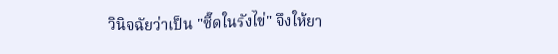วินิจฉัยว่าเป็น "ซี๊ดในรังไข่" จึงให้ยา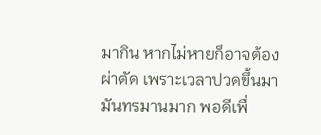มากิน หากไม่หายก็อาจต้องผ่าตัด เพราะเวลาปวดขึ้นมามันทรมานมาก พอดีเพื่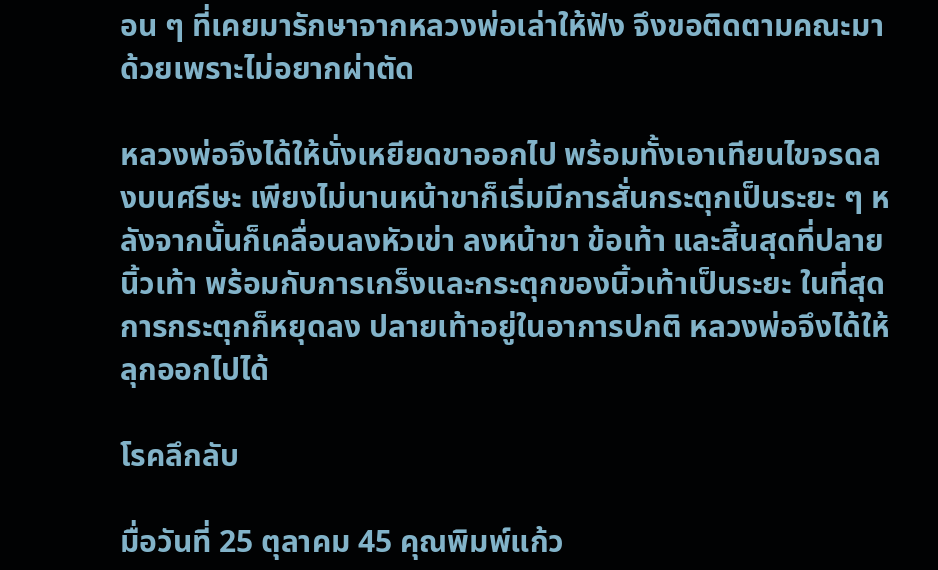อน ๆ ที่เคยมารักษาจากหลวงพ่อเล่าให้ฟัง จึงขอติดตามคณะมาด้วยเพราะไม่อยากผ่าตัด

หลวงพ่อจึงได้ให้นั่งเหยียดขาออกไป พร้อมทั้งเอาเทียนไขจรดลงบนศรีษะ เพียงไม่นานหน้าขาก็เริ่มมีการสั่นกระตุกเป็นระยะ ๆ หลังจากนั้นก็เคลื่อนลงหัวเข่า ลงหน้าขา ข้อเท้า และสิ้นสุดที่ปลายนิ้วเท้า พร้อมกับการเกร็งและกระตุกของนิ้วเท้าเป็นระยะ ในที่สุดการกระตุกก็หยุดลง ปลายเท้าอยู่ในอาการปกติ หลวงพ่อจึงได้ให้ลุกออกไปได้

โรคลึกลับ

มื่อวันที่ 25 ตุลาคม 45 คุณพิมพ์แก้ว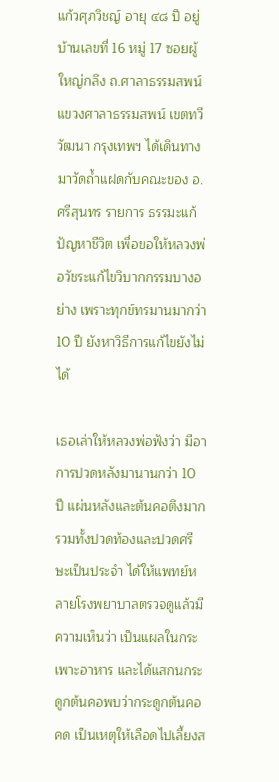แก้วศุภวิชญ์ อายุ ๔๘ ปี อยู่บ้านเลขที่ 16 หมู่ 17 ซอยผู้ใหญ่กลึง ถ.ศาลาธรรมสพน์ แขวงศาลาธรรมสพน์ เขตทวีวัฒนา กรุงเทพฯ ได้เดินทางมาวัดถ้ำแฝดกับคณะของ อ.ศรีสุนทร รายการ ธรรมะแก้ปัญหาชีวิต เพื่อขอให้หลวงพ่อวัชระแก้ไขวิบากกรรมบางอย่าง เพราะทุกข์ทรมานมากว่า 10 ปี ยังหาวิธีการแก้ไขยังไม่ได้

เธอเล่าให้หลวงพ่อฟังว่า มีอาการปวดหลังมานานกว่า 10 ปี แผ่นหลังและต้นคอตึงมาก รวมทั้งปวดท้องและปวดศรีษะเป็นประจำ ได้ให้แพทย์หลายโรงพยาบาลตรวจดูแล้วมีความเห็นว่า เป็นแผลในกระเพาะอาหาร และได้แสกนกระดูกต้นคอพบว่ากระดูกต้นคอคด เป็นเหตุให้เลือดไปเลี้ยงส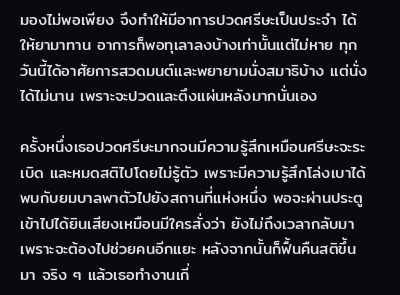มองไม่พอเพียง จึงทำให้มีอาการปวดศรีษะเป็นประจำ ได้ให้ยามาทาน อาการก็พอทุเลาลงบ้างเท่านั้นแต่ไม่หาย ทุกวันนี้ได้อาศัยการสวดมนต์และพยายามนั่งสมาธิบ้าง แต่นั่งได้ไม่นาน เพราะจะปวดและตึงแผ่นหลังมากนั่นเอง

ครั้งหนึ่งเธอปวดศรีษะมากจนมีความรู้สึกเหมือนศรีษะจะระเบิด และหมดสติไปโดยไม่รู้ตัว เพราะมีความรู้สึกโล่งเบาได้พบกับยมบาลพาตัวไปยังสถานที่แห่งหนึ่ง พอจะผ่านประตูเข้าไปได้ยินเสียงเหมือนมีใครสั่งว่า ยังไม่ถึงเวลากลับมา เพราะจะต้องไปช่วยคนอีกแยะ หลังจากนั้นก็ฟื้นคืนสติขึ้นมา จริง ๆ แล้วเธอทำงานเกี่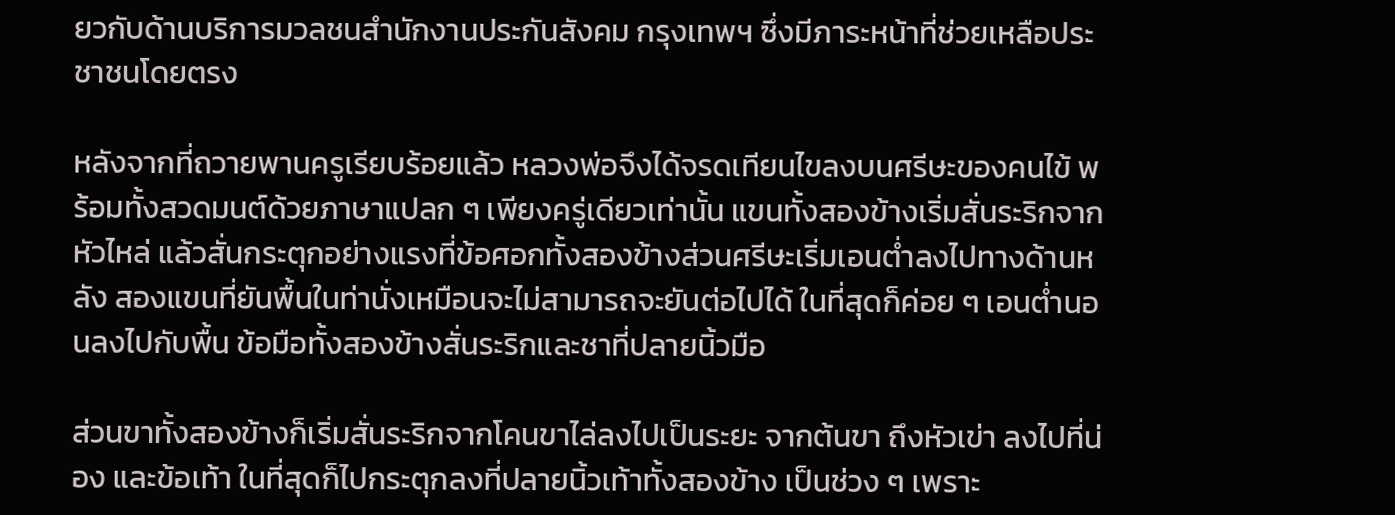ยวกับด้านบริการมวลชนสำนักงานประกันสังคม กรุงเทพฯ ซึ่งมีภาระหน้าที่ช่วยเหลือประชาชนโดยตรง

หลังจากที่ถวายพานครูเรียบร้อยแล้ว หลวงพ่อจึงได้จรดเทียนไขลงบนศรีษะของคนไข้ พร้อมทั้งสวดมนต์ด้วยภาษาแปลก ๆ เพียงครู่เดียวเท่านั้น แขนทั้งสองข้างเริ่มสั่นระริกจากหัวไหล่ แล้วสั่นกระตุกอย่างแรงที่ข้อศอกทั้งสองข้างส่วนศรีษะเริ่มเอนต่ำลงไปทางด้านหลัง สองแขนที่ยันพื้นในท่านั่งเหมือนจะไม่สามารถจะยันต่อไปได้ ในที่สุดก็ค่อย ๆ เอนต่ำนอนลงไปกับพื้น ข้อมือทั้งสองข้างสั่นระริกและชาที่ปลายนิ้วมือ

ส่วนขาทั้งสองข้างก็เริ่มสั่นระริกจากโคนขาไล่ลงไปเป็นระยะ จากต้นขา ถึงหัวเข่า ลงไปที่น่อง และข้อเท้า ในที่สุดก็ไปกระตุกลงที่ปลายนิ้วเท้าทั้งสองข้าง เป็นช่วง ๆ เพราะ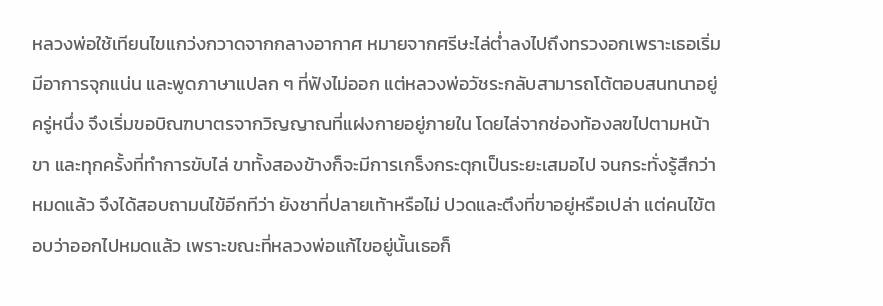หลวงพ่อใช้เทียนไขแกว่งกวาดจากกลางอากาศ หมายจากศรีษะไล่ต่ำลงไปถึงทรวงอกเพราะเธอเริ่มมีอาการจุกแน่น และพูดภาษาแปลก ๆ ที่ฟังไม่ออก แต่หลวงพ่อวัชระกลับสามารถโต้ตอบสนทนาอยู่ครู่หนึ่ง จึงเริ่มขอบิณฑบาตรจากวิญญาณที่แฝงกายอยู่ภายใน โดยไล่จากช่องท้องลฃไปตามหน้าขา และทุกครั้งที่ทำการขับไล่ ขาทั้งสองข้างก็จะมีการเกร็งกระตุกเป็นระยะเสมอไป จนกระทั่งรู้สึกว่าหมดแล้ว จึงได้สอบถามนไข้อีกทีว่า ยังชาที่ปลายเท้าหรือไม่ ปวดและตึงที่ขาอยู่หรือเปล่า แต่คนไข้ตอบว่าออกไปหมดแล้ว เพราะขณะที่หลวงพ่อแก้ไขอยู่นั้นเธอก็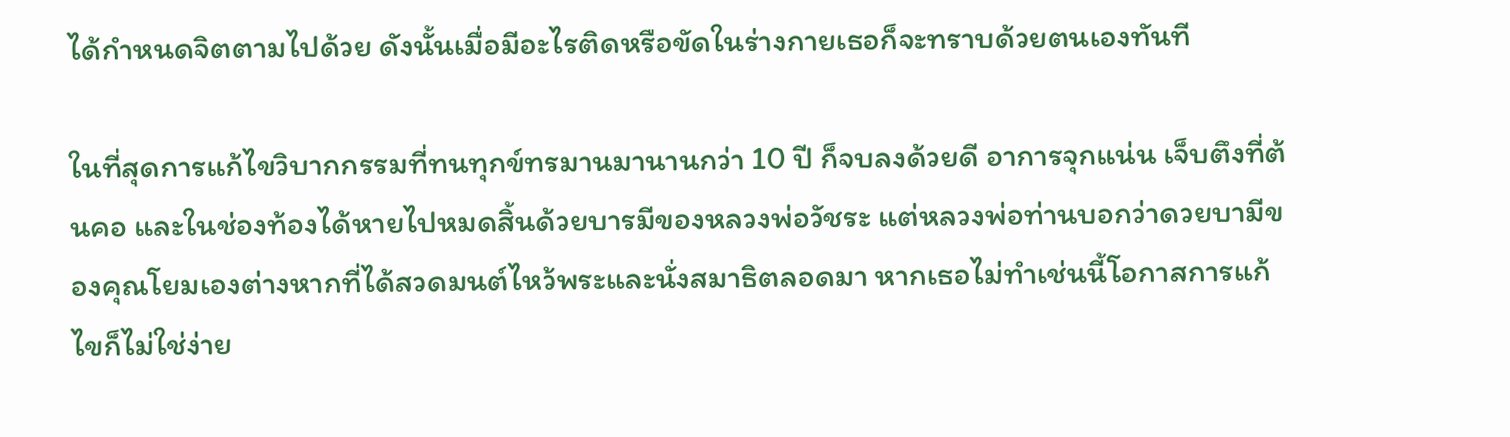ได้กำหนดจิตตามไปด้วย ดังนั้นเมื่อมีอะไรติดหรือขัดในร่างกายเธอก็จะทราบด้วยตนเองทันที

ในที่สุดการแก้ไขวิบากกรรมที่ทนทุกข์ทรมานมานานกว่า 10 ปี ก็จบลงด้วยดี อาการจุกแน่น เจ็บตึงที่ต้นคอ และในช่องท้องได้หายไปหมดสิ้นด้วยบารมีของหลวงพ่อวัชระ แต่หลวงพ่อท่านบอกว่าดวยบามีของคุณโยมเองต่างหากที่ได้สวดมนต์ไหว้พระและนั่งสมาธิตลอดมา หากเธอไม่ทำเช่นนี้โอกาสการแก้ไขก็ไม่ใช่ง่าย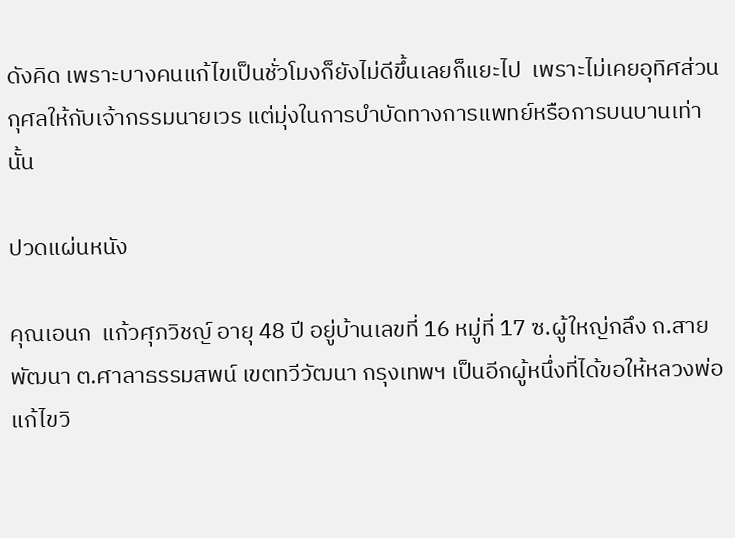ดังคิด เพราะบางคนแก้ไขเป็นชั่วโมงก็ยังไม่ดีขึ้นเลยก็แยะไป  เพราะไม่เคยอุทิศส่วนกุศลให้กับเจ้ากรรมนายเวร แต่มุ่งในการบำบัดทางการแพทย์หรือการบนบานเท่านั้น

ปวดแผ่นหนัง

คุณเอนก  แก้วศุภวิชญ์ อายุ 48 ปี อยู่บ้านเลขที่ 16 หมู่ที่ 17 ซ.ผู้ใหญ่กลึง ถ.สายพัฒนา ต.ศาลาธรรมสพน์ เขตทวีวัฒนา กรุงเทพฯ เป็นอีกผู้หนึ่งที่ได้ขอให้หลวงพ่อแก้ไขวิ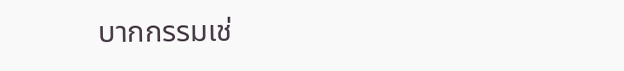บากกรรมเช่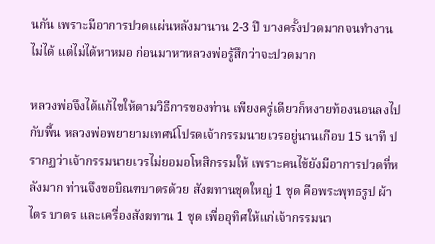นกัน เพราะมีอาการปวดแผ่นหลังมานาน 2-3 ปี บางครั้งปวดมากจนทำงานไม่ได้ แต่ไม่ได้หาหมอ ก่อนมาหาหลวงพ่อรู้สึกว่าจะปวดมาก

หลวงพ่อจึงได้แก้ไขให้ตามวิธีการของท่าน เพียงครู่เดียวก็หงายท้องนอนลงไปกับพื้น หลวงพ่อพยายามเทศน์โปรดเจ้ากรรมนายเวรอยู่นานเกือบ 15 นาที ปรากฏว่าเจ้ากรรมนายเวรไม่ยอมอโหสิกรรมให้ เพราะคนไข้ยังมีอาการปวดที่หลังมาก ท่านจึงขอบิณฑบาตรด้วย สังฆทานชุดใหญ่ 1 ชุด คือพระพุทธรูป ผ้าไตร บาตร และเครื่องสังฆทาน 1 ชุด เพื่ออุทิศให้แก่เจ้ากรรมนา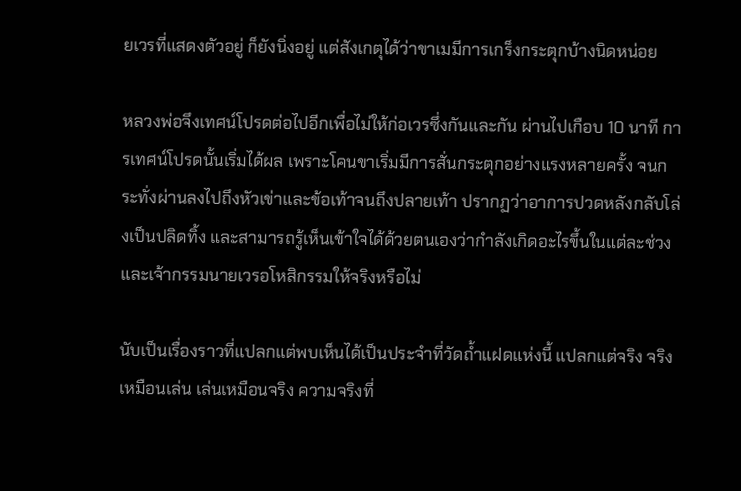ยเวรที่แสดงตัวอยู่ ก็ยังนิ่งอยู่ แต่สังเกตุได้ว่าขาเมมีการเกร็งกระตุกบ้างนิดหน่อย

หลวงพ่อจึงเทศน์โปรดต่อไปอีกเพื่อไม่ให้ก่อเวรซึ่งกันและกัน ผ่านไปเกือบ 10 นาที การเทศน์โปรดนั้นเริ่มได้ผล เพราะโคนขาเริ่มมีการสั่นกระตุกอย่างแรงหลายครั้ง จนกระทั่งผ่านลงไปถึงหัวเข่าและข้อเท้าจนถึงปลายเท้า ปรากฏว่าอาการปวดหลังกลับโล่งเป็นปลิดทิ้ง และสามารถรู้เห็นเข้าใจได้ด้วยตนเองว่ากำลังเกิดอะไรขึ้นในแต่ละช่วง และเจ้ากรรมนายเวรอโหสิกรรมให้จริงหรือไม่

นับเป็นเรื่องราวที่แปลกแต่พบเห็นได้เป็นประจำที่วัดถ้ำแฝดแห่งนี้ แปลกแต่จริง จริงเหมือนเล่น เล่นเหมือนจริง ความจริงที่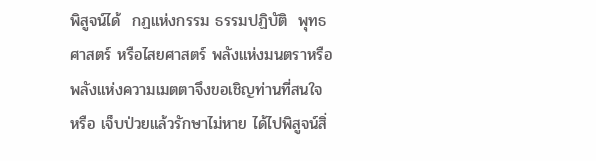พิสูจน์ได้  กฏแห่งกรรม ธรรมปฏิบัติ  พุทธศาสตร์ หรือไสยศาสตร์ พลังแห่งมนตราหรือพลังแห่งความเมตตาจึงขอเชิญท่านที่สนใจ หรือ เจ็บป่วยแล้วรักษาไม่หาย ได้ไปพิสูจน์สิ่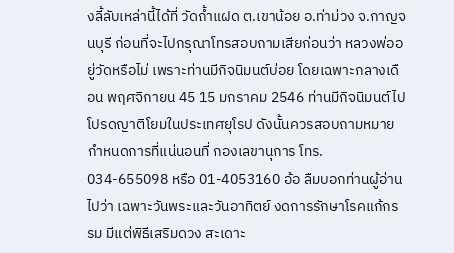งลี้ลับเหล่านี้ได้ที่ วัดถ้ำแฝด ต.เขาน้อย อ.ท่าม่วง จ.กาญจนบุรี ก่อนที่จะไปกรุณาโทรสอบถามเสียก่อนว่า หลวงพ่ออยู่วัดหรือไม่ เพราะท่านมีกิจนิมนต์บ่อย โดยเฉพาะกลางเดือน พฤศจิกายน 45 15 มกราคม 2546 ท่านมีกิจนิมนต์ไปโปรดญาติโยมในประเทศยุโรป ดังนั้นควรสอบถามหมายกำหนดการที่แน่นอนที่ กองเลขานุการ โทร. 034-655098 หรือ 01-4053160 อ้อ ลืมบอกท่านผู้อ่านไปว่า เฉพาะวันพระและวันอาทิตย์ งดการรักษาโรคแก้กรรม มีแต่พิธีเสริมดวง สะเดาะ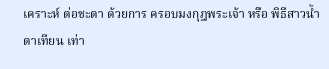เคราะห์ ต่อชะตา ด้วยการ ครอบมงกุฎพระเจ้า หรือ พิธีสาวน้ำตาเทียน เท่า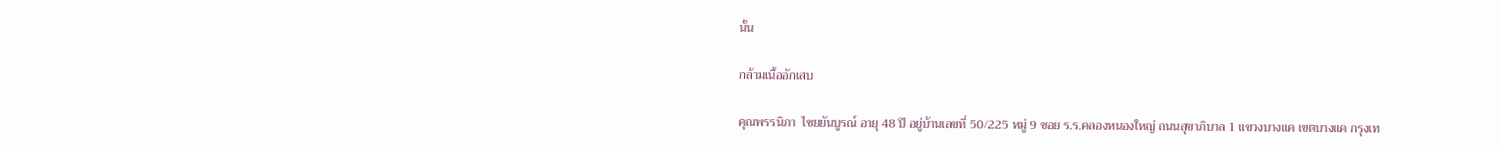นั้น

กล้ามเนื้ออักเสบ

คุณพรรนิภา  ไชยยันบูรณ์ อายุ 48 ปี อยู่บ้านเลขที่ 50/225 หมู่ 9 ซอย ร.ร.คลองหนองใหญ่ ถนนสุขาภิบาล 1 แขวงบางแค เขตบางแค กรุงเท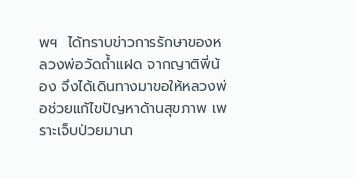พฯ  ได้ทราบข่าวการรักษาของหลวงพ่อวัดถ้ำแฝด จากญาติพี่น้อง จึงได้เดินทางมาขอให้หลวงพ่อช่วยแก้ไขปัญหาด้านสุขภาพ เพราะเจ็บป่วยมานา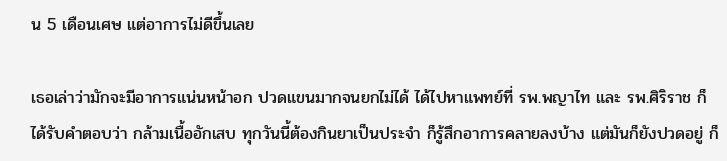น 5 เดือนเศษ แต่อาการไม่ดีขึ้นเลย

เธอเล่าว่ามักจะมีอาการแน่นหน้าอก ปวดแขนมากจนยกไม่ได้ ได้ไปหาแพทย์ที่ รพ.พญาไท และ รพ.ศิริราช ก็ได้รับคำตอบว่า กล้ามเนื้ออักเสบ ทุกวันนี้ต้องกินยาเป็นประจำ ก็รู้สึกอาการคลายลงบ้าง แต่มันก็ยังปวดอยู่ ก็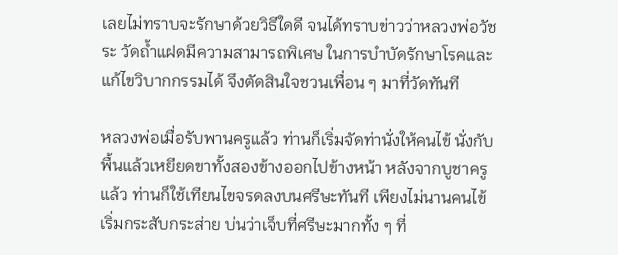เลยไม่ทราบจะรักษาด้วยวิธีใดดี จนได้ทราบข่าวว่าหลวงพ่อวัชระ วัดถ้ำแฝดมีความสามารถพิเศษ ในการบำบัดรักษาโรคและแก้ไขวิบากกรรมได้ จึงตัดสินใจชวนเพื่อน ๆ มาที่วัดทันที

หลวงพ่อเมื่อรับพานครูแล้ว ท่านก็เริ่มจัดท่านั่งให้คนไข้ นั่งกับพื้นแล้วเหยียดขาทั้งสองข้างออกไปข้างหน้า หลังจากบูชาครูแล้ว ท่านก็ใช้เทียนไขจรดลงบนศรีษะทันที เพียงไม่นานคนไข้เริ่มกระสับกระส่าย บ่นว่าเจ็บที่ศรีษะมากทั้ง ๆ ที่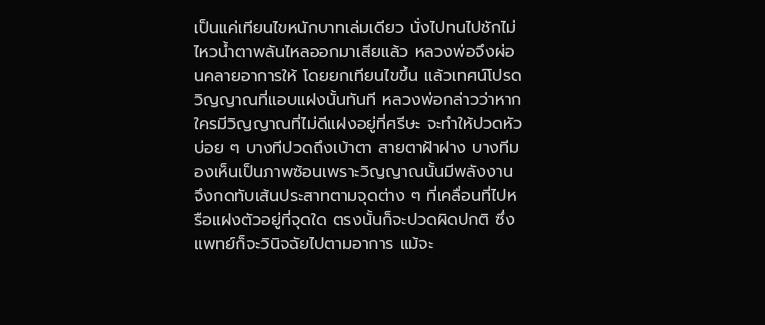เป็นแค่เทียนไขหนักบาทเล่มเดียว นั่งไปทนไปชักไม่ไหวน้ำตาพลันไหลออกมาเสียแล้ว หลวงพ่อจึงผ่อนคลายอาการให้ โดยยกเทียนไขขึ้น แล้วเทศน์โปรดวิญญาณที่แอบแฝงนั้นทันที หลวงพ่อกล่าวว่าหากใครมีวิญญาณที่ไม่ดีแฝงอยู่ที่ศรีษะ จะทำให้ปวดหัวบ่อย ๆ บางทีปวดถึงเบ้าตา สายตาฝ้าฝาง บางทีมองเห็นเป็นภาพซ้อนเพราะวิญญาณนั้นมีพลังงาน จึงกดทับเส้นประสาทตามจุดต่าง ๆ ที่เคลื่อนที่ไปหรือแฝงตัวอยู่ที่จุดใด ตรงนั้นก็จะปวดผิดปกติ ซึ่งแพทย์ก็จะวินิจฉัยไปตามอาการ แม้จะ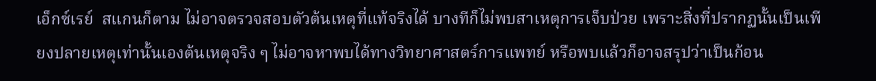เอ็กซ์เรย์  สแกนก็ตาม ไม่อาจตรวจสอบตัวต้นเหตุที่แท้จริงได้ บางทีก็ไม่พบสาเหตุการเจ็บป่วย เพราะสิ่งที่ปรากฏนั้นเป็นเพียงปลายเหตุเท่านั้นเองต้นเหตุจริง ๆ ไม่อาจหาพบได้ทางวิทยาศาสตร์การแพทย์ หรือพบแล้วก็อาจสรุปว่าเป็นก้อน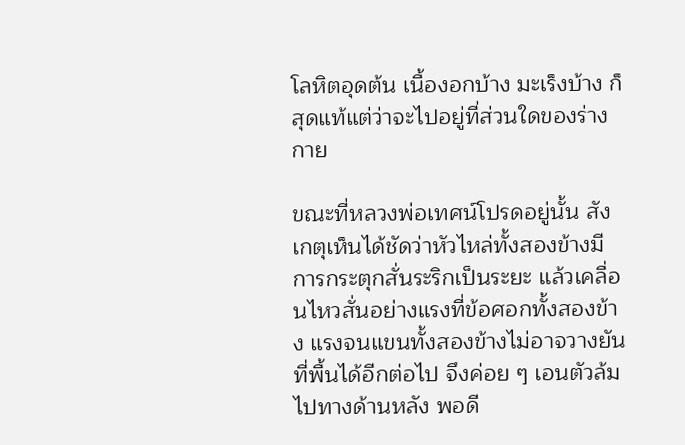โลหิตอุดต้น เนื้องอกบ้าง มะเร็งบ้าง ก็สุดแท้แต่ว่าจะไปอยู่ที่ส่วนใดของร่างกาย

ขณะที่หลวงพ่อเทศน์โปรดอยู่นั้น สังเกตุเห็นได้ชัดว่าหัวไหล่ทั้งสองข้างมีการกระตุกสั่นระริกเป็นระยะ แล้วเคลื่อนไหวสั่นอย่างแรงที่ข้อศอกทั้งสองข้าง แรงจนแขนทั้งสองข้างไม่อาจวางยันที่พื้นได้อีกต่อไป จึงค่อย ๆ เอนตัวล้มไปทางด้านหลัง พอดี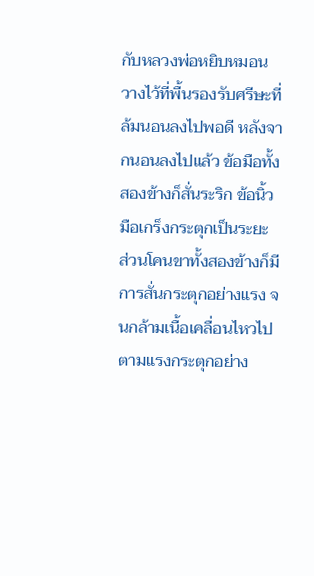กับหลวงพ่อหยิบหมอนวางไว้ที่พื้นรองรับศรีษะที่ล้มนอนลงไปพอดี หลังจากนอนลงไปแล้ว ข้อมือทั้งสองข้างก็สั่นระริก ข้อนิ้วมือเกร็งกระตุกเป็นระยะ ส่วนโคนขาทั้งสองข้างก็มีการสั่นกระตุกอย่างแรง จนกล้ามเนื้อเคลื่อนไหวไปตามแรงกระตุกอย่าง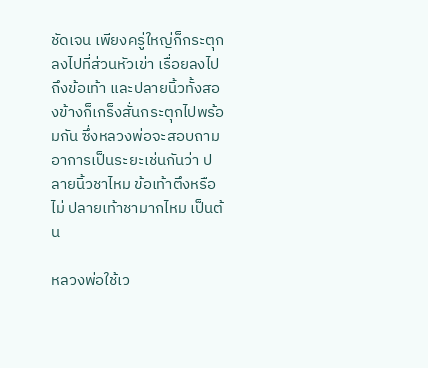ชัดเจน เพียงครู่ใหญ่ก็กระตุกลงไปที่ส่วนหัวเข่า เรื่อยลงไปถึงข้อเท้า และปลายนิ้วทั้งสองข้างก็เกร็งสั่นกระตุกไปพร้อมกัน ซึ่งหลวงพ่อจะสอบถามอาการเป็นระยะเช่นกันว่า ปลายนิ้วชาไหม ข้อเท้าตึงหรือไม่ ปลายเท้าชามากไหม เป็นต้น

หลวงพ่อใช้เว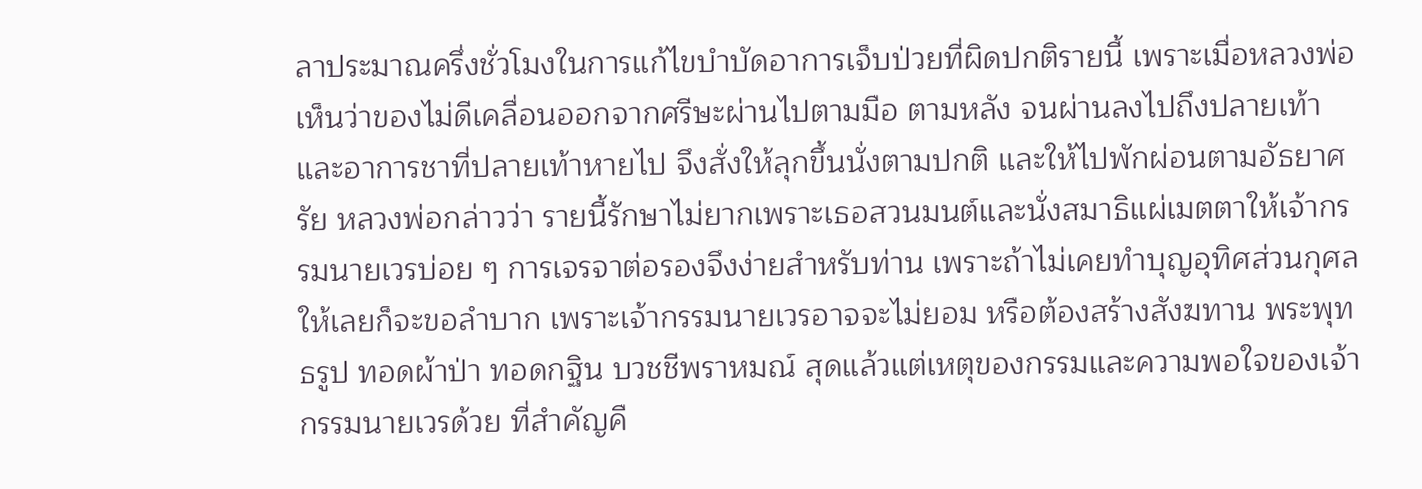ลาประมาณครึ่งชั่วโมงในการแก้ไขบำบัดอาการเจ็บป่วยที่ผิดปกติรายนี้ เพราะเมื่อหลวงพ่อเห็นว่าของไม่ดีเคลื่อนออกจากศรีษะผ่านไปตามมือ ตามหลัง จนผ่านลงไปถึงปลายเท้า และอาการชาที่ปลายเท้าหายไป จึงสั่งให้ลุกขึ้นนั่งตามปกติ และให้ไปพักผ่อนตามอัธยาศรัย หลวงพ่อกล่าวว่า รายนี้รักษาไม่ยากเพราะเธอสวนมนต์และนั่งสมาธิแผ่เมตตาให้เจ้ากรรมนายเวรบ่อย ๆ การเจรจาต่อรองจึงง่ายสำหรับท่าน เพราะถ้าไม่เคยทำบุญอุทิศส่วนกุศลให้เลยก็จะขอลำบาก เพราะเจ้ากรรมนายเวรอาจจะไม่ยอม หรือต้องสร้างสังฆทาน พระพุทธรูป ทอดผ้าป่า ทอดกฐิน บวชชีพราหมณ์ สุดแล้วแต่เหตุของกรรมและความพอใจของเจ้ากรรมนายเวรด้วย ที่สำคัญคื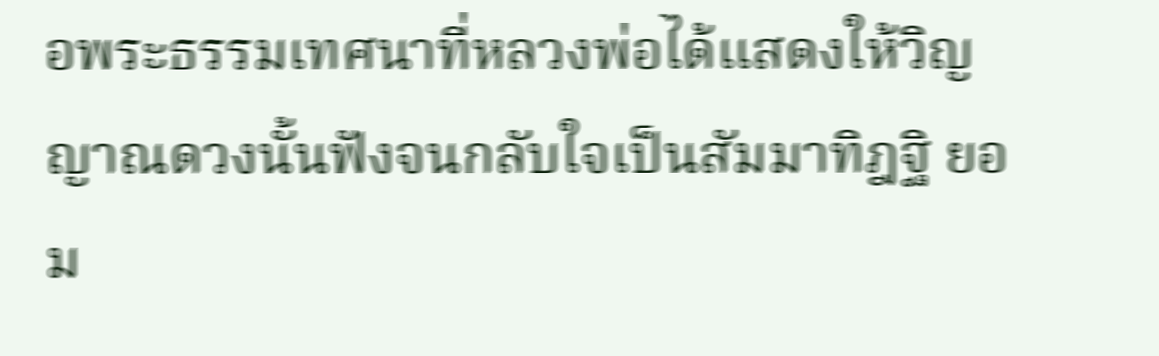อพระธรรมเทศนาที่หลวงพ่อได้แสดงให้วิญญาณดวงนั้นฟังจนกลับใจเป็นสัมมาทิฎฐิ ยอม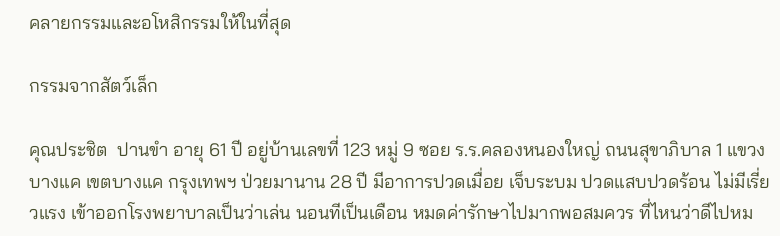คลายกรรมและอโหสิกรรมให้ในที่สุด

กรรมจากสัตว์เล็ก

คุณประชิต  ปานขำ อายุ 61 ปี อยู่บ้านเลขที่ 123 หมู่ 9 ซอย ร.ร.คลองหนองใหญ่ ถนนสุขาภิบาล 1 แขวงบางแค เขตบางแค กรุงเทพฯ ป่วยมานาน 28 ปี มีอาการปวดเมื่อย เจ็บระบม ปวดแสบปวดร้อน ไม่มีเรี่ยวแรง เข้าออกโรงพยาบาลเป็นว่าเล่น นอนทีเป็นเดือน หมดค่ารักษาไปมากพอสมควร ที่ไหนว่าดีไปหม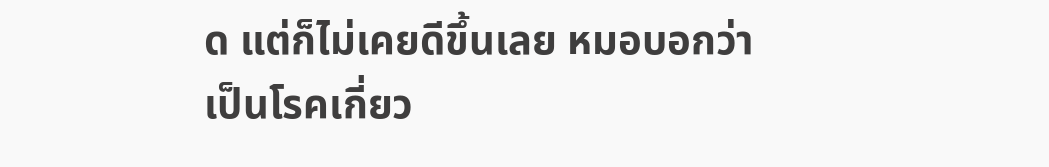ด แต่ก็ไม่เคยดีขึ้นเลย หมอบอกว่าเป็นโรคเกี่ยว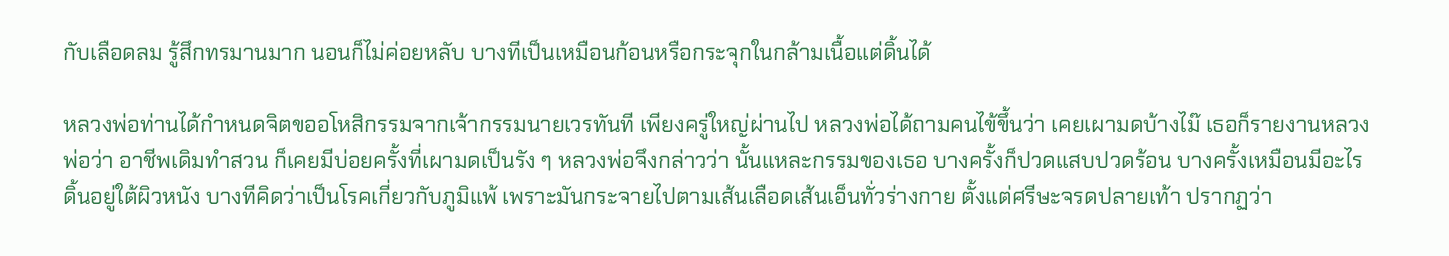กับเลือดลม รู้สึกทรมานมาก นอนก็ไม่ค่อยหลับ บางทีเป็นเหมือนก้อนหรือกระจุกในกล้ามเนื้อแต่ดิ้นได้

หลวงพ่อท่านได้กำหนดจิตขออโหสิกรรมจากเจ้ากรรมนายเวรทันที เพียงครู่ใหญ่ผ่านไป หลวงพ่อได้ถามคนไข้ขึ้นว่า เคยเผามดบ้างไม๊ เธอก็รายงานหลวงพ่อว่า อาชีพเดิมทำสวน ก็เคยมีบ่อยครั้งที่เผามดเป็นรัง ๆ หลวงพ่อจึงกล่าวว่า นั้นแหละกรรมของเธอ บางครั้งก็ปวดแสบปวดร้อน บางครั้งเหมือนมีอะไรดิ้นอยู่ใต้ผิวหนัง บางทีคิดว่าเป็นโรคเกี่ยวกับภูมิแพ้ เพราะมันกระจายไปตามเส้นเลือดเส้นเอ็นทั่วร่างกาย ตั้งแต่ศรีษะจรดปลายเท้า ปรากฏว่า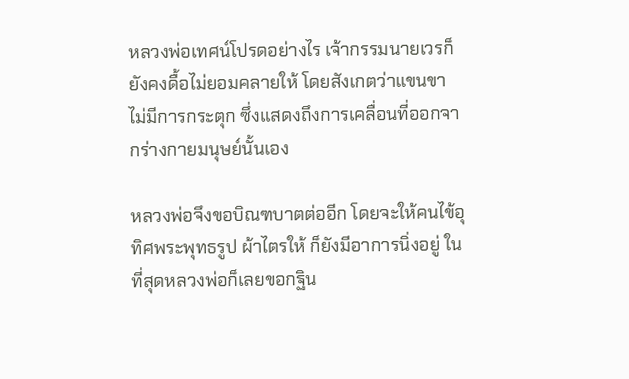หลวงพ่อเทศน์โปรดอย่างไร เจ้ากรรมนายเวรก็ยังคงดื้อไม่ยอมคลายให้ โดยสังเกตว่าแขนขาไม่มีการกระตุก ซึ่งแสดงถึงการเคลื่อนที่ออกจากร่างกายมนุษย์นั้นเอง

หลวงพ่อจึงขอบิณฑบาตต่ออีก โดยจะให้คนไข้อุทิศพระพุทธรูป ผ้าไตรให้ ก็ยังมีอาการนิ่งอยู่ ในที่สุดหลวงพ่อก็เลยขอกฐิน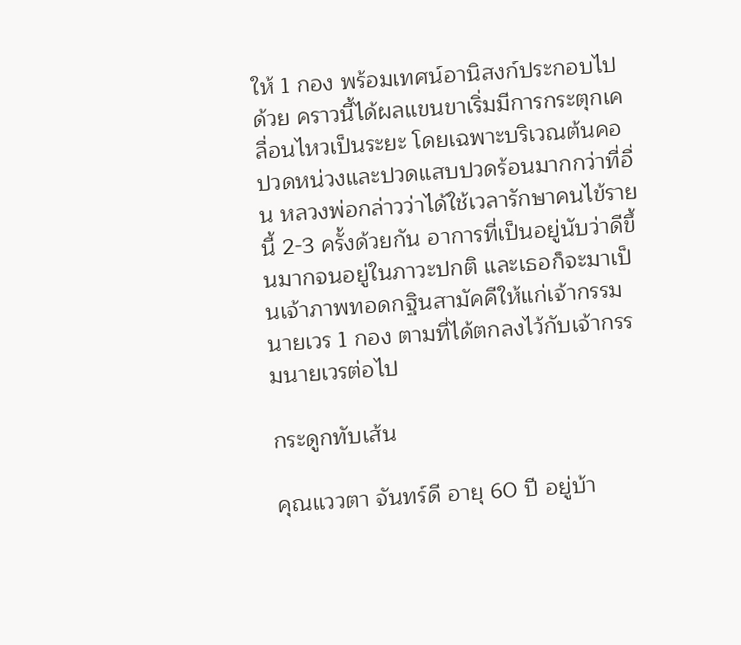ให้ 1 กอง พร้อมเทศน์อานิสงก์ประกอบไปด้วย คราวนี้ได้ผลแขนขาเริ่มมีการกระตุกเคลื่อนไหวเป็นระยะ โดยเฉพาะบริเวณต้นคอปวดหน่วงและปวดแสบปวดร้อนมากกว่าที่อื่น หลวงพ่อกล่าวว่าได้ใช้เวลารักษาคนไข้รายนี้ 2-3 ครั้งด้วยกัน อาการที่เป็นอยู่นับว่าดีขึ้นมากจนอยู่ในภาวะปกติ และเธอก็จะมาเป็นเจ้าภาพทอดกฐินสามัคคีให้แก่เจ้ากรรมนายเวร 1 กอง ตามที่ได้ตกลงไว้กับเจ้ากรรมนายเวรต่อไป

กระดูกทับเส้น

คุณแววตา จันทร์ดี อายุ 60 ปี อยู่บ้า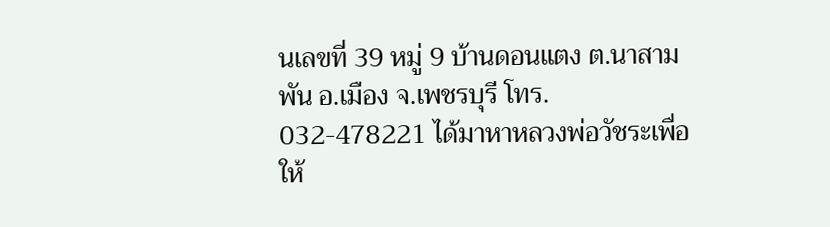นเลขที่ 39 หมู่ 9 บ้านดอนแตง ต.นาสามพัน อ.เมือง จ.เพชรบุรี โทร. 032-478221 ได้มาหาหลวงพ่อวัชระเพื่อให้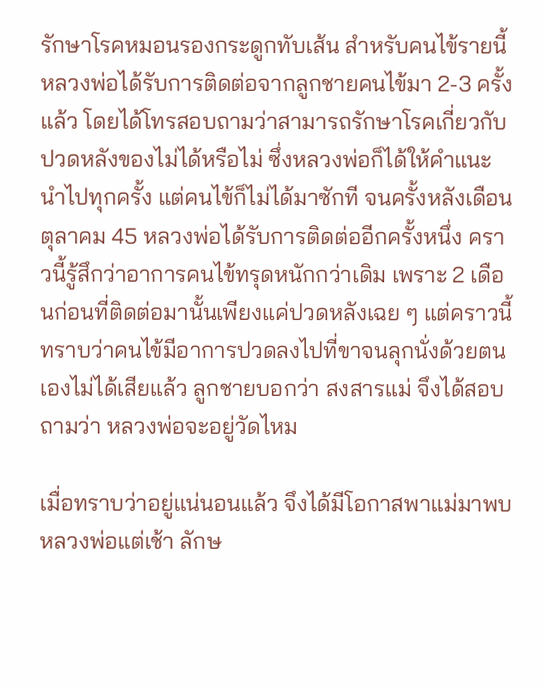รักษาโรคหมอนรองกระดูกทับเส้น สำหรับคนไข้รายนี้หลวงพ่อได้รับการติดต่อจากลูกชายคนไข้มา 2-3 ครั้งแล้ว โดยได้โทรสอบถามว่าสามารถรักษาโรคเกี่ยวกับปวดหลังของไม่ได้หรือไม่ ซึ่งหลวงพ่อก็ได้ให้คำแนะนำไปทุกครั้ง แต่คนไข้ก็ไม่ได้มาซักที จนครั้งหลังเดือนตุลาคม 45 หลวงพ่อได้รับการติดต่ออีกครั้งหนึ่ง คราวนี้รู้สึกว่าอาการคนไข้ทรุดหนักกว่าเดิม เพราะ 2 เดือนก่อนที่ติดต่อมานั้นเพียงแค่ปวดหลังเฉย ๆ แต่คราวนี้ทราบว่าคนไข้มีอาการปวดลงไปที่ขาจนลุกนั่งด้วยตนเองไม่ได้เสียแล้ว ลูกชายบอกว่า สงสารแม่ จึงได้สอบถามว่า หลวงพ่อจะอยู่วัดไหม

เมื่อทราบว่าอยู่แน่นอนแล้ว จึงได้มีโอกาสพาแม่มาพบหลวงพ่อแต่เช้า ลักษ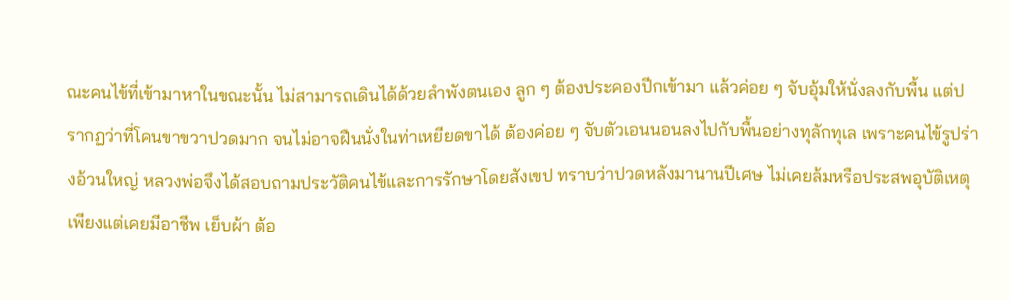ณะคนไข้ที่เข้ามาหาในขณะนั้น ไม่สามารถเดินได้ด้วยลำพังตนเอง ลูก ๆ ต้องประคองปีกเข้ามา แล้วค่อย ๆ จับอุ้มให้นั่งลงกับพื้น แต่ปรากฏว่าที่โคนขาขวาปวดมาก จนไม่อาจฝืนนั่งในท่าเหยียดขาได้ ต้องค่อย ๆ จับตัวเอนนอนลงไปกับพื้นอย่างทุลักทุเล เพราะคนไข้รูปร่างอ้วนใหญ่ หลวงพ่อจึงได้สอบถามประวัติคนไข้และการรักษาโดยสังเขป ทราบว่าปวดหลังมานานปีเศษ ไม่เคยล้มหรือประสพอุบัติเหตุ เพียงแต่เคยมีอาชีพ เย็บผ้า ต้อ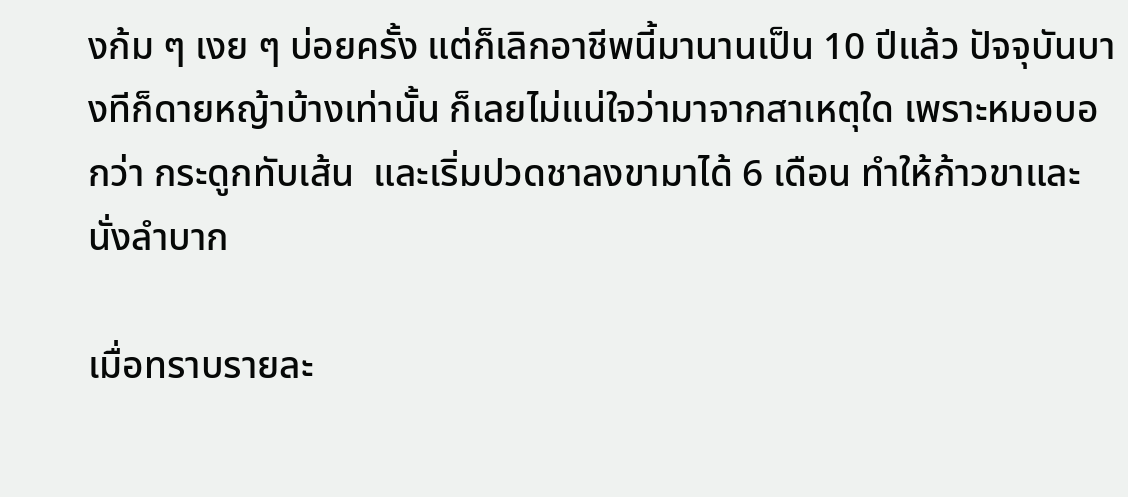งก้ม ๆ เงย ๆ บ่อยครั้ง แต่ก็เลิกอาชีพนี้มานานเป็น 10 ปีแล้ว ปัจจุบันบางทีก็ดายหญ้าบ้างเท่านั้น ก็เลยไม่แน่ใจว่ามาจากสาเหตุใด เพราะหมอบอกว่า กระดูกทับเส้น  และเริ่มปวดชาลงขามาได้ 6 เดือน ทำให้ก้าวขาและนั่งลำบาก

เมื่อทราบรายละ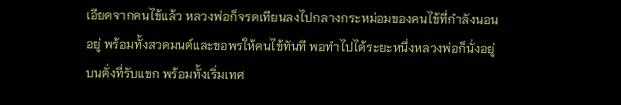เอียดจากคนไข้แล้ว หลวงพ่อก็จรดเทียนลงไปกลางกระหม่อมของคนไข้ที่กำลังนอนอยู่ พร้อมทั้งสวดมนต์และขอพรให้คนไข้ทันที พอทำไปได้ระยะหนึ่งหลวงพ่อก็นั่งอยู่บนตั่งที่รับแขก พร้อมทั้งเริ่มเทศ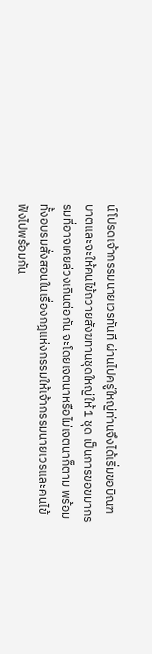น์โปรดเจ้ากรรมนายเวรทันที ผ่านไปครู่ใหญ่ท่านจึงได้เริ่มขอบิณฑบาตและจะให้คนไข้ถวายสังฆทานชุดใหญ่ให้ 1 ชุด เป็นการขอขมากรรมที่อาจเคยล่วงเกินต่อกัน จะโดยเจตนาหรือไม่เจตนาก็ตาม พร้อมทั้งอบรมสั่งสอนในเรื่องกฎแห่งกรรมให้เจ้ากรรมนายเวรและคนไข้ฟังไปพร้อมกัน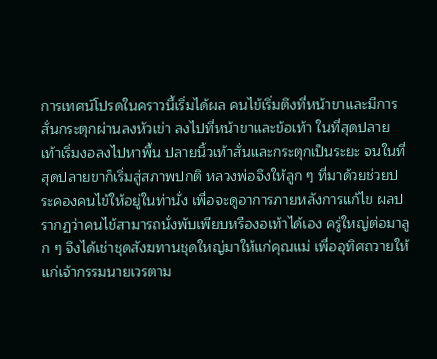การเทศน์โปรดในคราวนี้เริ่มได้ผล คนไข้เริ่มตึงที่หน้าขาและมีการสั่นกระตุกผ่านลงหัวเข่า ลงไปที่หน้าขาและข้อเท้า ในที่สุดปลายเท้าเริ่มงอลงไปหาพื้น ปลายนิ้วเท้าสั่นและกระตุกเป็นระยะ จนในที่สุดปลายขาก็เริ่มสู่สภาพปกติ หลวงพ่อจึงให้ลูก ๆ ที่มาด้วยช่วยประคองคนไข้ให้อยู่ในท่านั่ง เพื่อจะดูอาการภายหลังการแก้ไข ผลปรากฏว่าคนไข้สามารถนั่งพับเพียบหรืองอเท้าได้เอง ครู่ใหญ่ต่อมาลูก ๆ จึงได้เช่าชุดสังฆทานชุดใหญ่มาให้แก่คุณแม่ เพื่ออุทิศถวายให้แก่เจ้ากรรมนายเวรตาม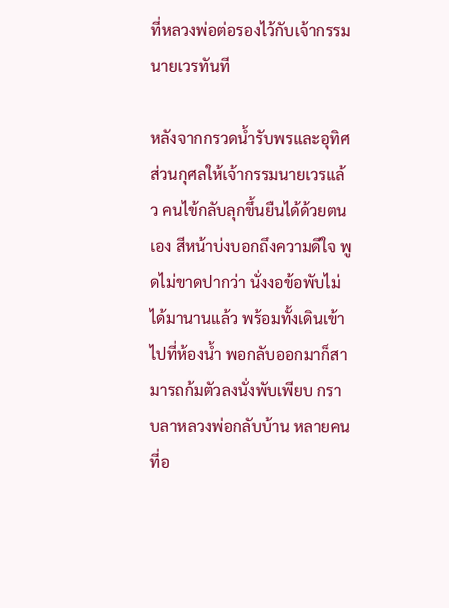ที่หลวงพ่อต่อรองไว้กับเจ้ากรรมนายเวรทันที

หลังจากกรวดน้ำรับพรและอุทิศส่วนกุศลให้เจ้ากรรมนายเวรแล้ว คนไข้กลับลุกขึ้นยืนได้ด้วยตนเอง สีหน้าบ่งบอกถึงความดีใจ พูดไม่ขาดปากว่า นั่งงอข้อพับไม่ได้มานานแล้ว พร้อมทั้งเดินเข้าไปที่ห้องน้ำ พอกลับออกมาก็สามารถก้มตัวลงนั่งพับเพียบ กราบลาหลวงพ่อกลับบ้าน หลายคนที่อ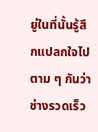ยู่ในที่นั้นรู้สึกแปลกใจไปตาม ๆ กันว่า ช่างรวดเร็ว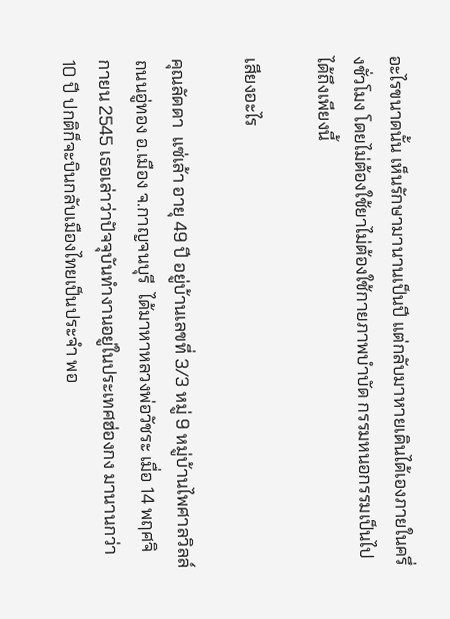อะไรขนาดนั้น เห็นรักษามานานเป็นปี แต่กลับมาหายเดินได้เองภายในครึ่งชั่วโมง โดยไม่ต้องใช้ยาไม่ต้องใช้กายภาพบำบัด กรรมหนอกรรมเป็นไปได้ถึงเพียงนี้

เสียงอะไร

คุณลัดดา  แซ่เล้า อายุ 49 ปี อยู่บ้านเลขที่ 3/3 หมู่ 9 หมู่บ้านไพศาลวิลล์ ถนนอู่ทอง อ.เมือง จ.กาญจนบุรี  ได้มาหาหลวงพ่อวัชระ เมื่อ 14 พฤศจิกายน 2545 เธอเล่าว่าปัจจุบันทำงานอยู่ในประเทศฮ่องกง มานานกว่า 10 ปี ปกติก็จะบินกลับเมืองไทยเป็นประจำ พอ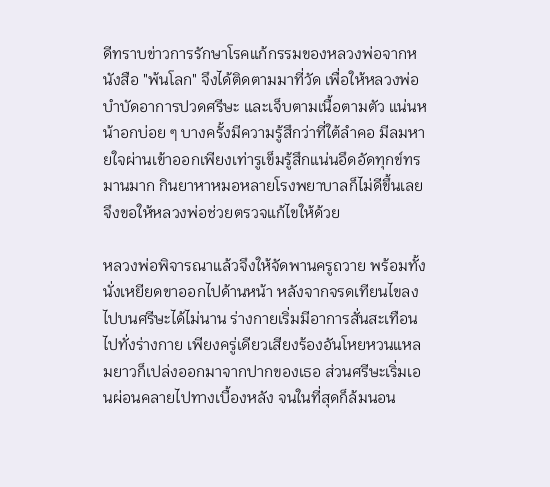ดีทราบข่าวการรักษาโรคแก้กรรมของหลวงพ่อจากหนังสือ "พ้นโลก" จึงได้ติดตามมาที่วัด เพื่อให้หลวงพ่อบำบัดอาการปวดศรีษะ และเจ็บตามเนื้อตามตัว แน่นหน้าอกบ่อย ๆ บางครั้งมีความรู้สึกว่าที่ใต้ลำคอ มีลมหายใจผ่านเข้าออกเพียงเท่ารูเข็มรู้สึกแน่นอึดอัดทุกข์ทรมานมาก กินยาหาหมอหลายโรงพยาบาลก็ไม่ดีขึ้นเลย จึงขอให้หลวงพ่อช่วยตรวจแก้ไขให้ด้วย

หลวงพ่อพิจารณาแล้วจึงให้จัดพานครูถวาย พร้อมทั้งนั่งเหยียดขาออกไปด้านหน้า หลังจากจรดเทียนไขลงไปบนศรีษะได้ไม่นาน ร่างกายเริ่มมีอาการสั่นสะเทือนไปทั่งร่างกาย เพียงครู่เดียวเสียงร้องอันโหยหวนแหลมยาวก็เปล่งออกมาจากปากของเธอ ส่วนศรีษะเริ่มเอนผ่อนคลายไปทางเบื้องหลัง จนในที่สุดก็ล้มนอน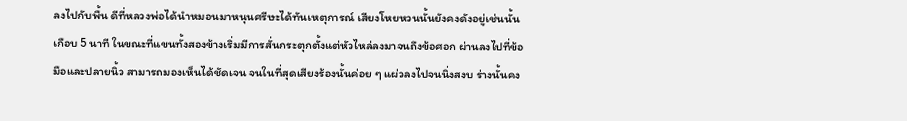ลงไปกับพื้น ดีที่หลวงพ่อได้นำหมอนมาหนุนศรีษะได้ทันเหตุการณ์ เสียงโหยหวนนั้นยังคงดังอยู่เช่นนั้นเกือบ 5 นาที ในขณะที่แขนทั้งสองข้างเริ่มมีการสั่นกระตุกตั้งแต่หัวไหล่ลงมาจนถึงข้อศอก ผ่านลงไปที่ข้อมือและปลายนิ้ว สามารถมองเห็นได้ชัดเจน จนในที่สุดเสียงร้องนั้นค่อย ๆ แผ่วลงไปจนนิ่งสงบ ร่างนั้นคง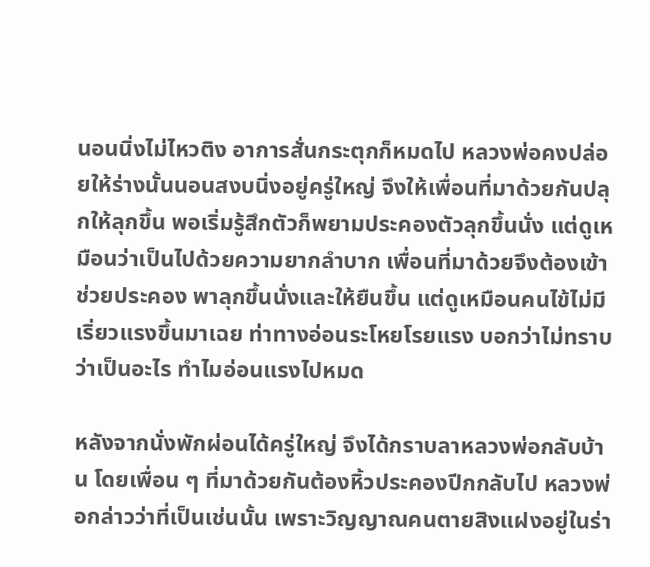นอนนิ่งไม่ไหวติง อาการสั่นกระตุกก็หมดไป หลวงพ่อคงปล่อยให้ร่างนั้นนอนสงบนิ่งอยู่ครู่ใหญ่ จึงให้เพื่อนที่มาด้วยกันปลุกให้ลุกขึ้น พอเริ่มรู้สึกตัวก็พยามประคองตัวลุกขึ้นนั่ง แต่ดูเหมือนว่าเป็นไปด้วยความยากลำบาก เพื่อนที่มาด้วยจึงต้องเข้าช่วยประคอง พาลุกขึ้นนั่งและให้ยืนขึ้น แต่ดูเหมือนคนไข้ไม่มีเริ่ยวแรงขึ้นมาเฉย ท่าทางอ่อนระโหยโรยแรง บอกว่าไม่ทราบว่าเป็นอะไร ทำไมอ่อนแรงไปหมด

หลังจากนั่งพักผ่อนได้ครู่ใหญ่ จึงได้กราบลาหลวงพ่อกลับบ้าน โดยเพื่อน ๆ ที่มาด้วยกันต้องหิ้วประคองปีกกลับไป หลวงพ่อกล่าวว่าที่เป็นเช่นนั้น เพราะวิญญาณคนตายสิงแฝงอยู่ในร่า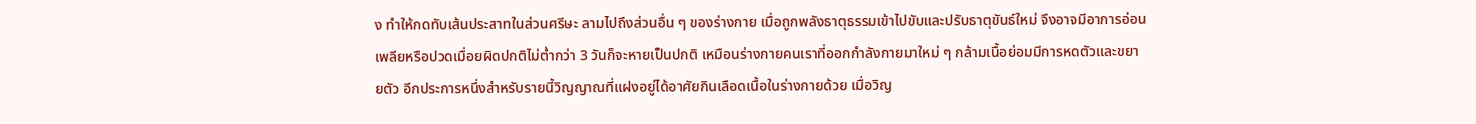ง ทำให้กดทับเส้นประสาทในส่วนศรีษะ ลามไปถึงส่วนอื่น ๆ ของร่างกาย เมื่อถูกพลังธาตุธรรมเข้าไปขับและปรับธาตุขันธ์ใหม่ จึงอาจมีอาการอ่อนเพลียหรือปวดเมื่อยผิดปกติไม่ต่ำกว่า 3 วันก็จะหายเป็นปกติ เหมือนร่างกายคนเราที่ออกกำลังกายมาใหม่ ๆ กล้ามเนื้อย่อมมีการหดตัวและขยายตัว อีกประการหนึ่งสำหรับรายนี้วิญญาณที่แฝงอยู่ได้อาศัยกินเลือดเนื้อในร่างกายด้วย เมื่อวิญ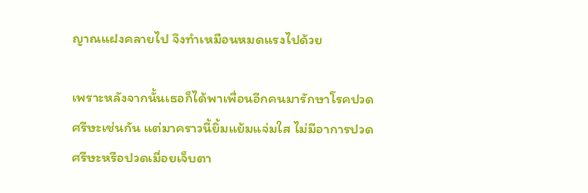ญาณแฝงคลายไป จึงทำเหมือนหมดแรงไปด้วย

เพราะหลังจากนั้นเธอก็ได้พาเพื่อนอีกคนมารักษาโรคปวดศรีษะเช่นกัน แต่มาคราวนี้ยิ้มแย้มแจ่มใส ไม่มีอาการปวดศรีษะหรือปวดเมื่อยเจ็บตา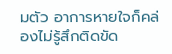มตัว อาการหายใจก็คล่องไม่รู้สึกติดขัด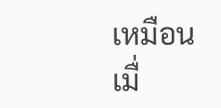เหมือนเมื่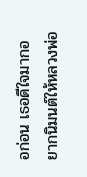อก่อน เธอดีใจมากอยากนิมนต์ให้หลวงพ่อ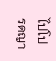ไปโปรดญา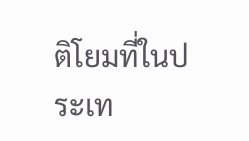ติโยมที่ในประเท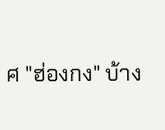ศ "ฮ่องกง" บ้าง